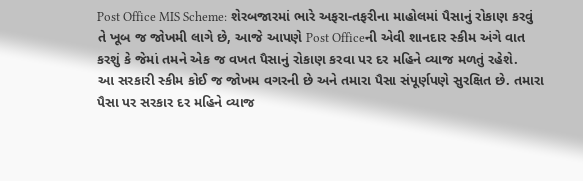Post Office MIS Scheme: શેરબજારમાં ભારે અફરા-તફરીના માહોલમાં પૈસાનું રોકાણ કરવું તે ખૂબ જ જોખમી લાગે છે, આજે આપણે Post Officeની એવી શાનદાર સ્કીમ અંગે વાત કરશું કે જેમાં તમને એક જ વખત પૈસાનું રોકાણ કરવા પર દર મહિને વ્યાજ મળતું રહેશે.
આ સરકારી સ્કીમ કોઈ જ જોખમ વગરની છે અને તમારા પૈસા સંપૂર્ણપણે સુરક્ષિત છે. તમારા પૈસા પર સરકાર દર મહિને વ્યાજ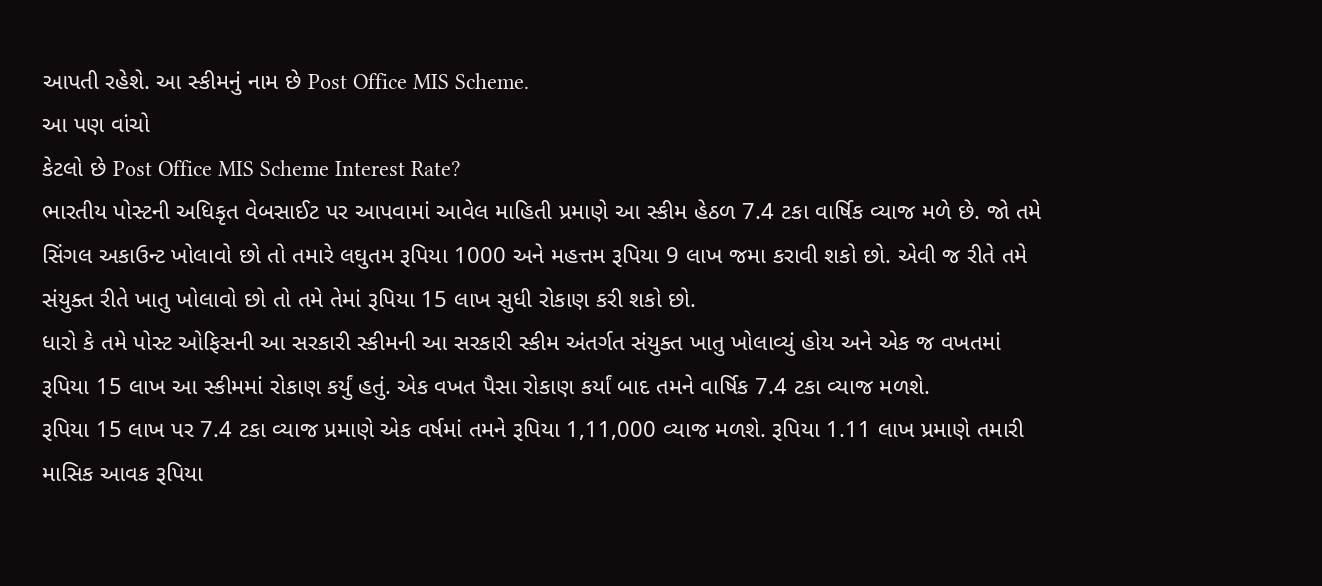આપતી રહેશે. આ સ્કીમનું નામ છે Post Office MIS Scheme.
આ પણ વાંચો
કેટલો છે Post Office MIS Scheme Interest Rate?
ભારતીય પોસ્ટની અધિકૃત વેબસાઈટ પર આપવામાં આવેલ માહિતી પ્રમાણે આ સ્કીમ હેઠળ 7.4 ટકા વાર્ષિક વ્યાજ મળે છે. જો તમે સિંગલ અકાઉન્ટ ખોલાવો છો તો તમારે લઘુતમ રૂપિયા 1000 અને મહત્તમ રૂપિયા 9 લાખ જમા કરાવી શકો છો. એવી જ રીતે તમે સંયુક્ત રીતે ખાતુ ખોલાવો છો તો તમે તેમાં રૂપિયા 15 લાખ સુધી રોકાણ કરી શકો છો.
ધારો કે તમે પોસ્ટ ઓફિસની આ સરકારી સ્કીમની આ સરકારી સ્કીમ અંતર્ગત સંયુક્ત ખાતુ ખોલાવ્યું હોય અને એક જ વખતમાં રૂપિયા 15 લાખ આ સ્કીમમાં રોકાણ કર્યું હતું. એક વખત પૈસા રોકાણ કર્યાં બાદ તમને વાર્ષિક 7.4 ટકા વ્યાજ મળશે.
રૂપિયા 15 લાખ પર 7.4 ટકા વ્યાજ પ્રમાણે એક વર્ષમાં તમને રૂપિયા 1,11,000 વ્યાજ મળશે. રૂપિયા 1.11 લાખ પ્રમાણે તમારી માસિક આવક રૂપિયા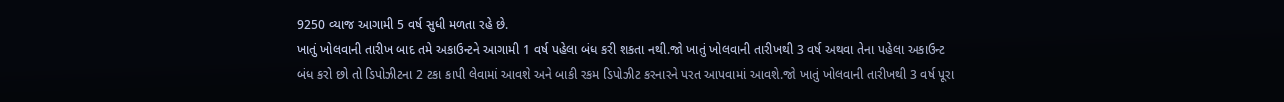9250 વ્યાજ આગામી 5 વર્ષ સુધી મળતા રહે છે.
ખાતું ખોલવાની તારીખ બાદ તમે અકાઉન્ટને આગામી 1 વર્ષ પહેલા બંધ કરી શકતા નથી.જો ખાતું ખોલવાની તારીખથી 3 વર્ષ અથવા તેના પહેલા અકાઉન્ટ બંધ કરો છો તો ડિપોઝીટના 2 ટકા કાપી લેવામાં આવશે અને બાકી રકમ ડિપોઝીટ કરનારને પરત આપવામાં આવશે.જો ખાતું ખોલવાની તારીખથી 3 વર્ષ પૂરા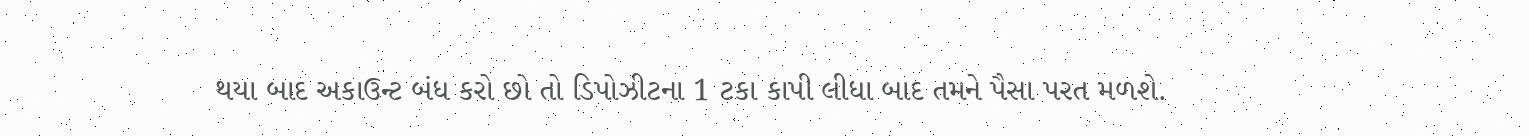થયા બાદ અકાઉન્ટ બંધ કરો છો તો ડિપોઝીટના 1 ટકા કાપી લીધા બાદ તમને પૈસા પરત મળશે.